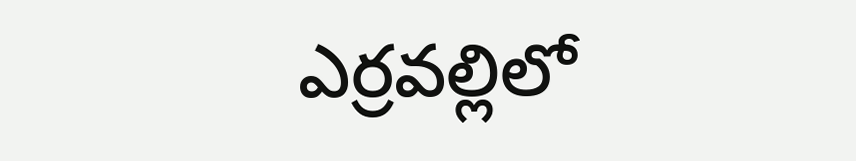ఎర్రవల్లిలో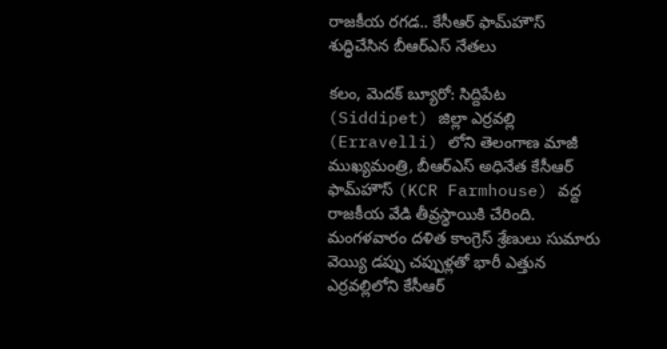రాజకీయ రగడ.. కేసీఆర్ ఫామ్‌హౌస్ శుద్ధిచేసిన బీఆర్ఎస్ నేతలు

కలం, మెదక్ బ్యూరో: సిద్దిపేట (Siddipet) జిల్లా ఎర్రవల్లి (Erravelli) లోని తెలంగాణ మాజీ ముఖ్యమంత్రి, బీఆర్‌ఎస్ అధినేత కేసీఆర్ ఫామ్‌హౌస్ (KCR Farmhouse) వద్ద రాజకీయ వేడి తీవ్రస్థాయికి చేరింది. మంగళవారం దళిత కాంగ్రెస్ శ్రేణులు సుమారు వెయ్యి డప్పు చప్పుళ్లతో భారీ ఎత్తున ఎర్రవల్లిలోని కేసీఆర్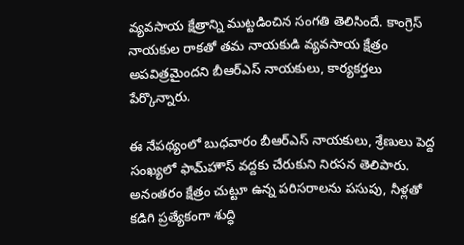వ్యవసాయ క్షేత్రాన్ని ముట్టడించిన సంగతి తెలిసిందే. కాంగ్రెస్ నాయకుల రాకతో తమ నాయకుడి వ్యవసాయ క్షేత్రం అపవిత్రమైందని బీఆర్‌ఎస్ నాయకులు, కార్యకర్తలు పేర్కొన్నారు.

ఈ నేపథ్యంలో బుధవారం బీఆర్‌ఎస్ నాయకులు, శ్రేణులు పెద్ద సంఖ్యలో ఫామ్‌హౌస్‌ వద్దకు చేరుకుని నిరసన తెలిపారు. అనంతరం క్షేత్రం చుట్టూ ఉన్న పరిసరాలను పసుపు, నీళ్లతో కడిగి ప్రత్యేకంగా శుద్ధి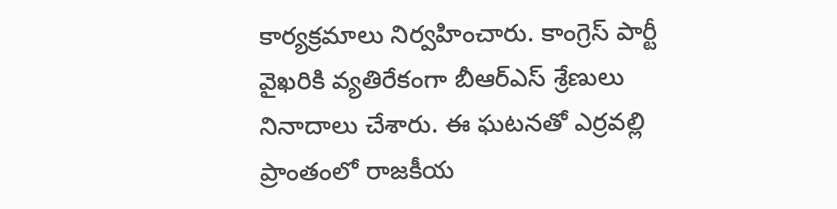కార్యక్రమాలు నిర్వహించారు. కాంగ్రెస్ పార్టీ వైఖరికి వ్యతిరేకంగా బీఆర్‌ఎస్ శ్రేణులు నినాదాలు చేశారు. ఈ ఘటనతో ఎర్రవల్లి ప్రాంతంలో రాజకీయ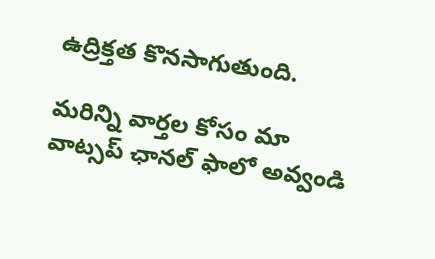ఉద్రిక్తత కొనసాగుతుంది.

మ‌రిన్ని వార్త‌ల కోసం మా వాట్స‌ప్ ఛాన‌ల్ ఫాలో అవ్వండి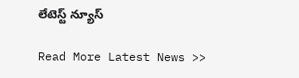లేటెస్ట్ న్యూస్‌

Read More Latest News >>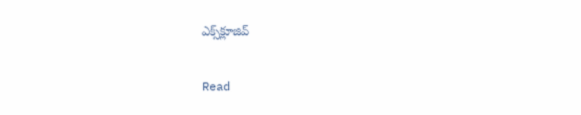ఎక్స్‌క్లూజివ్‌

Read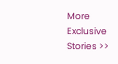More Exclusive Stories >>